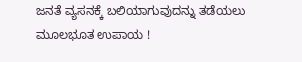ಜನತೆ ವ್ಯಸನಕ್ಕೆ ಬಲಿಯಾಗುವುದನ್ನು ತಡೆಯಲು ಮೂಲಭೂತ ಉಪಾಯ !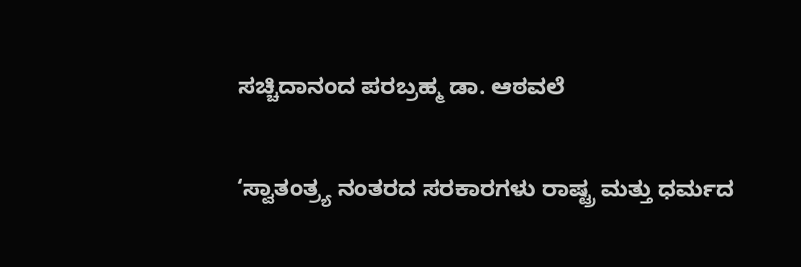ಸಚ್ಚಿದಾನಂದ ಪರಬ್ರಹ್ಮ ಡಾ. ಆಠವಲೆ

‘ಸ್ವಾತಂತ್ರ್ಯ ನಂತರದ ಸರಕಾರಗಳು ರಾಷ್ಟ್ರ ಮತ್ತು ಧರ್ಮದ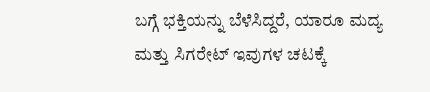ಬಗ್ಗೆ ಭಕ್ತಿಯನ್ನು ಬೆಳೆಸಿದ್ದರೆ, ಯಾರೂ ಮದ್ಯ ಮತ್ತು ಸಿಗರೇಟ್‌ ಇವುಗಳ ಚಟಕ್ಕೆ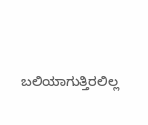ಬಲಿಯಾಗುತ್ತಿರಲಿಲ್ಲ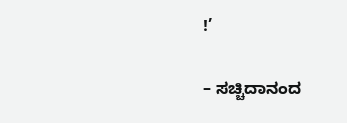!’

– ಸಚ್ಚಿದಾನಂದ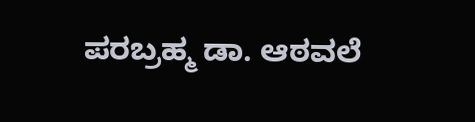ಪರಬ್ರಹ್ಮ ಡಾ. ಆಠವಲೆ